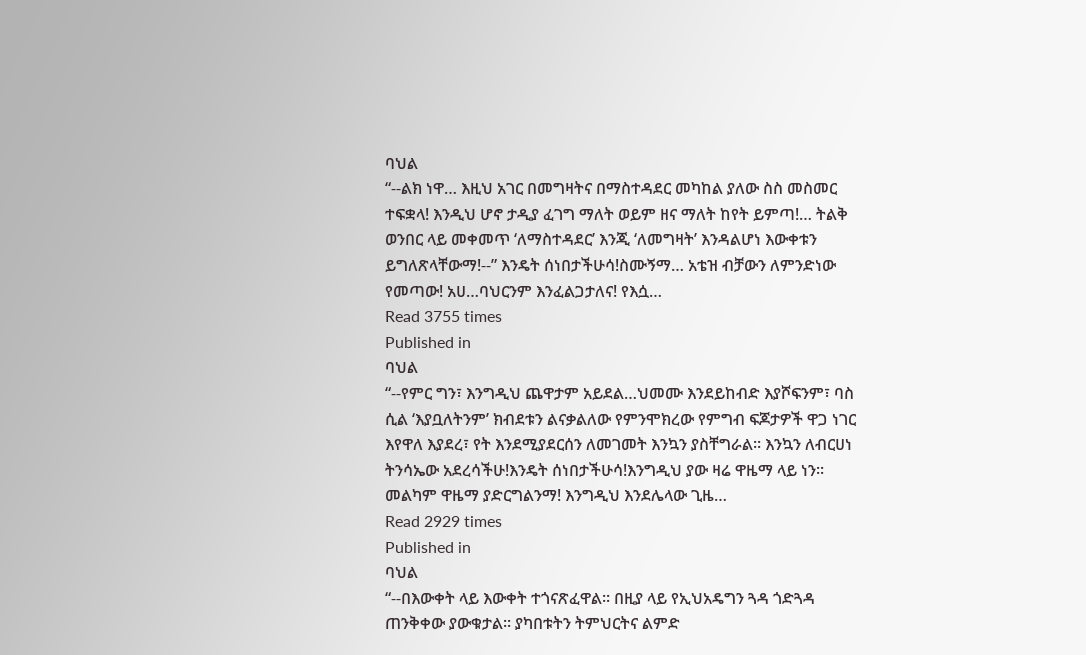ባህል
“--ልክ ነዋ… እዚህ አገር በመግዛትና በማስተዳደር መካከል ያለው ስስ መስመር ተፍቋላ! እንዲህ ሆኖ ታዲያ ፈገግ ማለት ወይም ዘና ማለት ከየት ይምጣ!… ትልቅ ወንበር ላይ መቀመጥ ‘ለማስተዳደር’ እንጂ ‘ለመግዛት’ እንዳልሆነ እውቀቱን ይግለጽላቸውማ!--” እንዴት ሰነበታችሁሳ!ስሙኝማ… አቴዝ ብቻውን ለምንድነው የመጣው! አሀ…ባህርንም እንፈልጋታለና! የእሷ…
Read 3755 times
Published in
ባህል
“--የምር ግን፣ እንግዲህ ጨዋታም አይደል…ህመሙ እንደይከብድ እያሾፍንም፣ ባስ ሲል ‘እያቧለትንም’ ክብደቱን ልናቃልለው የምንሞክረው የምግብ ፍጆታዎች ዋጋ ነገር እየዋለ እያደረ፣ የት እንደሚያደርሰን ለመገመት እንኳን ያስቸግራል፡፡ እንኳን ለብርሀነ ትንሳኤው አደረሳችሁ!እንዴት ሰነበታችሁሳ!እንግዲህ ያው ዛሬ ዋዜማ ላይ ነን፡፡ መልካም ዋዜማ ያድርግልንማ! እንግዲህ እንደሌላው ጊዜ…
Read 2929 times
Published in
ባህል
“--በእውቀት ላይ እውቀት ተጎናጽፈዋል፡፡ በዚያ ላይ የኢህአዴግን ጓዳ ጎድጓዳ ጠንቅቀው ያውቁታል፡፡ ያካበቱትን ትምህርትና ልምድ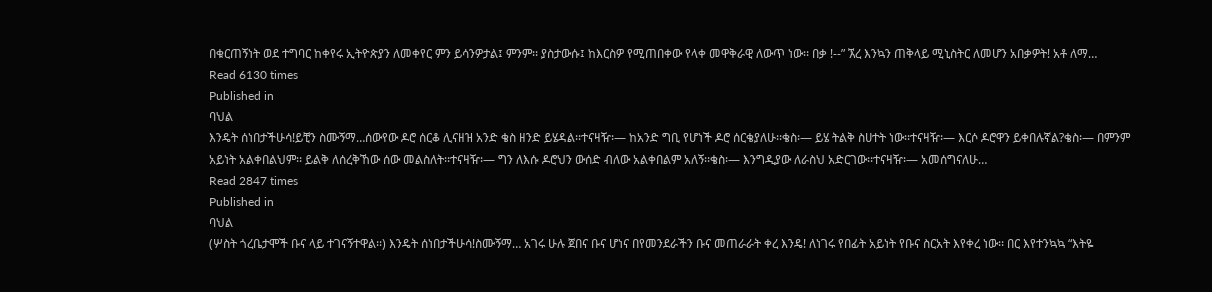በቁርጠኝነት ወደ ተግባር ከቀየሩ ኢትዮጵያን ለመቀየር ምን ይሳንዎታል፤ ምንም፡፡ ያስታውሱ፤ ከእርስዎ የሚጠበቀው የላቀ መዋቅራዊ ለውጥ ነው፡፡ በቃ !--” ኧረ እንኳን ጠቅላይ ሚኒስትር ለመሆን አበቃዎት! አቶ ለማ…
Read 6130 times
Published in
ባህል
እንዴት ሰነበታችሁሳ!ይቺን ስሙኝማ…ሰውየው ዶሮ ሰርቆ ሊናዘዝ አንድ ቄስ ዘንድ ይሄዳል፡፡ተናዛዥ፡— ከአንድ ግቢ የሆነች ዶሮ ሰርቄያለሁ፡፡ቄስ፡— ይሄ ትልቅ ስሀተት ነው፡፡ተናዛዥ፡— እርሶ ዶሮዋን ይቀበሉኛል?ቄስ፡— በምንም አይነት አልቀበልህም፡፡ ይልቅ ለሰረቅኸው ሰው መልስለት፡፡ተናዛዥ፡— ግን ለእሱ ዶሮህን ውሰድ ብለው አልቀበልም አለኝ፡፡ቄስ፡— እንግዲያው ለራስህ አድርገው፡፡ተናዛዥ፡— አመሰግናለሁ…
Read 2847 times
Published in
ባህል
(ሦስት ጎረቤታሞች ቡና ላይ ተገናኝተዋል፡፡) እንዴት ሰነበታችሁሳ!ስሙኝማ… አገሩ ሁሉ ጀበና ቡና ሆነና በየመንደራችን ቡና መጠራራት ቀረ እንዴ! ለነገሩ የበፊት አይነት የቡና ስርአት እየቀረ ነው፡፡ በር እየተንኳኳ “እትዬ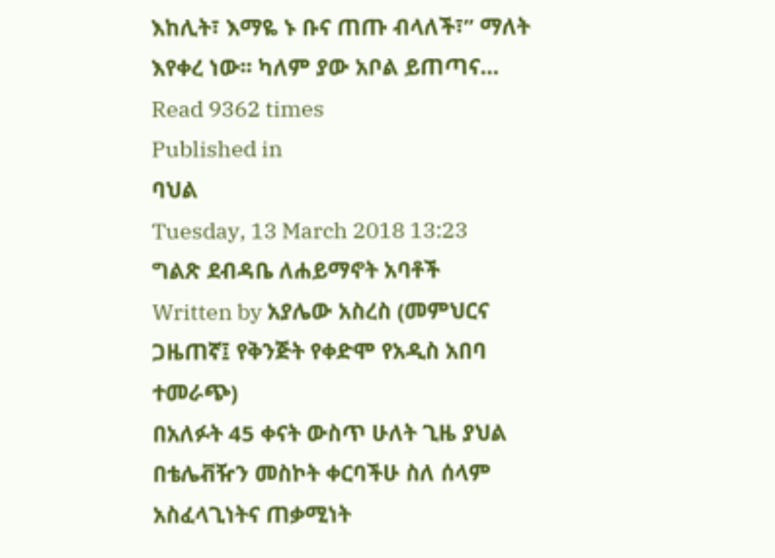እከሊት፣ እማዬ ኑ ቡና ጠጡ ብላለች፣” ማለት እየቀረ ነው፡፡ ካለም ያው አቦል ይጠጣና…
Read 9362 times
Published in
ባህል
Tuesday, 13 March 2018 13:23
ግልጽ ደብዳቤ ለሐይማኖት አባቶች
Written by አያሌው አስረስ (መምህርና ጋዜጠኛ፤ የቅንጅት የቀድሞ የአዲስ አበባ ተመራጭ)
በአለፉት 45 ቀናት ውስጥ ሁለት ጊዜ ያህል በቴሌቭዥን መስኮት ቀርባችሁ ስለ ሰላም አስፈላጊነትና ጠቃሚነት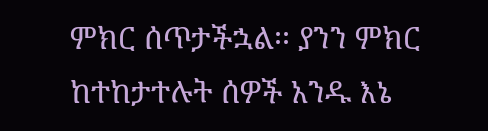ምክር ሰጥታችኋል፡፡ ያንን ምክር ከተከታተሉት ሰዎች አንዱ እኔ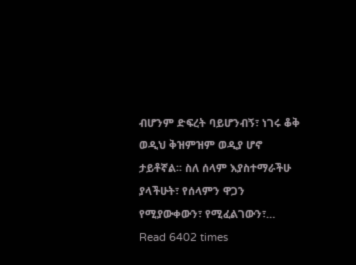ብሆንም ድፍረት ባይሆንብኝ፣ ነገሩ ቆቅ ወዲህ ቅዝምዝም ወዲያ ሆኖ ታይቶኛል፡፡ ስለ ሰላም እያስተማራችሁ ያላችሁት፣ የሰላምን ዋጋን የሚያውቀውን፣ የሚፈልገውን፣…
Read 6402 times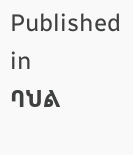Published in
ባህል